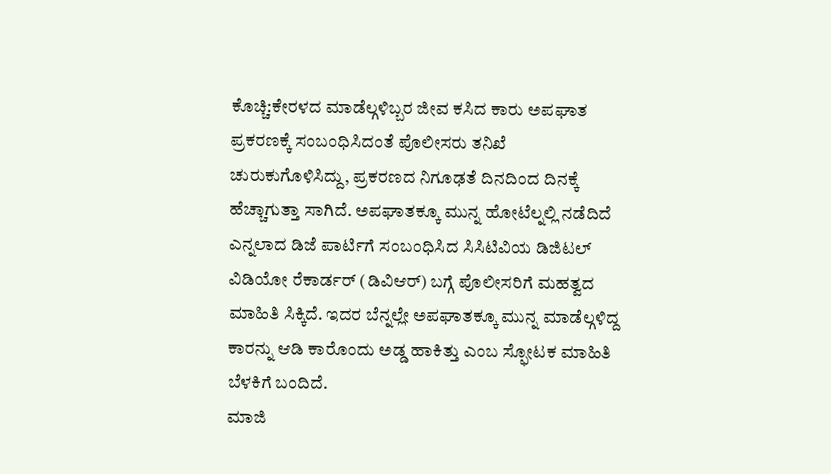ಕೊಚ್ಚಿ:ಕೇರಳದ ಮಾಡೆಲ್ಗಳಿಬ್ಬರ ಜೀವ ಕಸಿದ ಕಾರು ಅಪಘಾತ ಪ್ರಕರಣಕ್ಕೆ ಸಂಬಂಧಿಸಿದಂತೆ ಪೊಲೀಸರು ತನಿಖೆ ಚುರುಕುಗೊಳಿಸಿದ್ದು, ಪ್ರಕರಣದ ನಿಗೂಢತೆ ದಿನದಿಂದ ದಿನಕ್ಕೆ ಹೆಚ್ಚಾಗುತ್ತಾ ಸಾಗಿದೆ. ಅಪಘಾತಕ್ಕೂ ಮುನ್ನ ಹೋಟೆಲ್ನಲ್ಲಿ ನಡೆದಿದೆ ಎನ್ನಲಾದ ಡಿಜೆ ಪಾರ್ಟಿಗೆ ಸಂಬಂಧಿಸಿದ ಸಿಸಿಟಿವಿಯ ಡಿಜಿಟಲ್ ವಿಡಿಯೋ ರೆಕಾರ್ಡರ್ (ಡಿವಿಆರ್) ಬಗ್ಗೆ ಪೊಲೀಸರಿಗೆ ಮಹತ್ವದ ಮಾಹಿತಿ ಸಿಕ್ಕಿದೆ. ಇದರ ಬೆನ್ನಲ್ಲೇ ಅಪಘಾತಕ್ಕೂ ಮುನ್ನ ಮಾಡೆಲ್ಗಳಿದ್ದ ಕಾರನ್ನು ಆಡಿ ಕಾರೊಂದು ಅಡ್ಡ ಹಾಕಿತ್ತು ಎಂಬ ಸ್ಫೋಟಕ ಮಾಹಿತಿ ಬೆಳಕಿಗೆ ಬಂದಿದೆ.
ಮಾಜಿ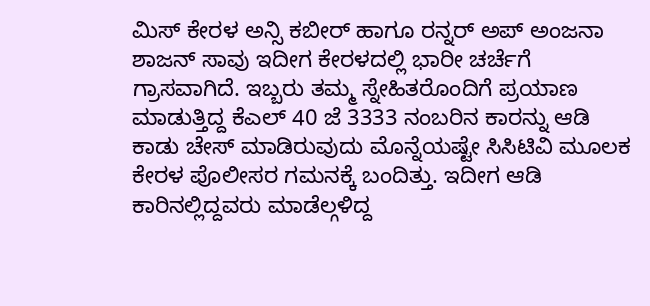ಮಿಸ್ ಕೇರಳ ಅನ್ಸಿ ಕಬೀರ್ ಹಾಗೂ ರನ್ನರ್ ಅಪ್ ಅಂಜನಾ ಶಾಜನ್ ಸಾವು ಇದೀಗ ಕೇರಳದಲ್ಲಿ ಭಾರೀ ಚರ್ಚೆಗೆ ಗ್ರಾಸವಾಗಿದೆ. ಇಬ್ಬರು ತಮ್ಮ ಸ್ನೇಹಿತರೊಂದಿಗೆ ಪ್ರಯಾಣ ಮಾಡುತ್ತಿದ್ದ ಕೆಎಲ್ 40 ಜೆ 3333 ನಂಬರಿನ ಕಾರನ್ನು ಆಡಿ ಕಾಡು ಚೇಸ್ ಮಾಡಿರುವುದು ಮೊನ್ನೆಯಷ್ಟೇ ಸಿಸಿಟಿವಿ ಮೂಲಕ ಕೇರಳ ಪೊಲೀಸರ ಗಮನಕ್ಕೆ ಬಂದಿತ್ತು. ಇದೀಗ ಆಡಿ ಕಾರಿನಲ್ಲಿದ್ದವರು ಮಾಡೆಲ್ಗಳಿದ್ದ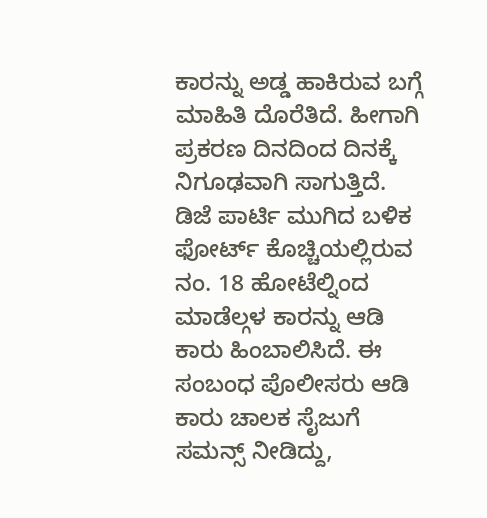ಕಾರನ್ನು ಅಡ್ಡ ಹಾಕಿರುವ ಬಗ್ಗೆ ಮಾಹಿತಿ ದೊರೆತಿದೆ. ಹೀಗಾಗಿ ಪ್ರಕರಣ ದಿನದಿಂದ ದಿನಕ್ಕೆ ನಿಗೂಢವಾಗಿ ಸಾಗುತ್ತಿದೆ.
ಡಿಜೆ ಪಾರ್ಟಿ ಮುಗಿದ ಬಳಿಕ ಫೋರ್ಟ್ ಕೊಚ್ಚಿಯಲ್ಲಿರುವ ನಂ. 18 ಹೋಟೆಲ್ನಿಂದ ಮಾಡೆಲ್ಗಳ ಕಾರನ್ನು ಆಡಿ ಕಾರು ಹಿಂಬಾಲಿಸಿದೆ. ಈ ಸಂಬಂಧ ಪೊಲೀಸರು ಆಡಿ ಕಾರು ಚಾಲಕ ಸೈಜುಗೆ ಸಮನ್ಸ್ ನೀಡಿದ್ದು,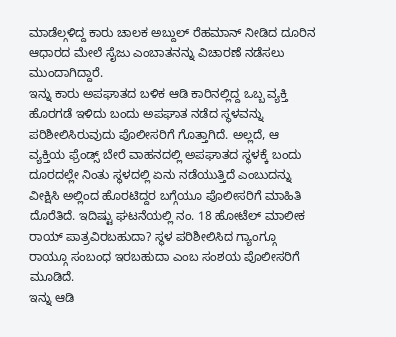ಮಾಡೆಲ್ಗಳಿದ್ದ ಕಾರು ಚಾಲಕ ಅಬ್ದುಲ್ ರೆಹಮಾನ್ ನೀಡಿದ ದೂರಿನ ಆಧಾರದ ಮೇಲೆ ಸೈಜು ಎಂಬಾತನನ್ನು ವಿಚಾರಣೆ ನಡೆಸಲು ಮುಂದಾಗಿದ್ದಾರೆ.
ಇನ್ನು ಕಾರು ಅಪಘಾತದ ಬಳಿಕ ಆಡಿ ಕಾರಿನಲ್ಲಿದ್ದ ಒಬ್ಬ ವ್ಯಕ್ತಿ ಹೊರಗಡೆ ಇಳಿದು ಬಂದು ಅಪಘಾತ ನಡೆದ ಸ್ಥಳವನ್ನು ಪರಿಶೀಲಿಸಿರುವುದು ಪೊಲೀಸರಿಗೆ ಗೊತ್ತಾಗಿದೆ. ಅಲ್ಲದೆ, ಆ ವ್ಯಕ್ತಿಯ ಫ್ರೆಂಡ್ಸ್ ಬೇರೆ ವಾಹನದಲ್ಲಿ ಅಪಘಾತದ ಸ್ಥಳಕ್ಕೆ ಬಂದು ದೂರದಲ್ಲೇ ನಿಂತು ಸ್ಥಳದಲ್ಲಿ ಏನು ನಡೆಯುತ್ತಿದೆ ಎಂಬುದನ್ನು ವೀಕ್ಷಿಸಿ ಅಲ್ಲಿಂದ ಹೊರಟಿದ್ದರ ಬಗ್ಗೆಯೂ ಪೊಲೀಸರಿಗೆ ಮಾಹಿತಿ ದೊರೆತಿದೆ. ಇದಿಷ್ಟು ಘಟನೆಯಲ್ಲಿ ನಂ. 18 ಹೋಟೆಲ್ ಮಾಲೀಕ ರಾಯ್ ಪಾತ್ರವಿರಬಹುದಾ? ಸ್ಥಳ ಪರಿಶೀಲಿಸಿದ ಗ್ಯಾಂಗ್ಗೂ ರಾಯ್ಗೂ ಸಂಬಂಧ ಇರಬಹುದಾ ಎಂಬ ಸಂಶಯ ಪೊಲೀಸರಿಗೆ ಮೂಡಿದೆ.
ಇನ್ನು ಆಡಿ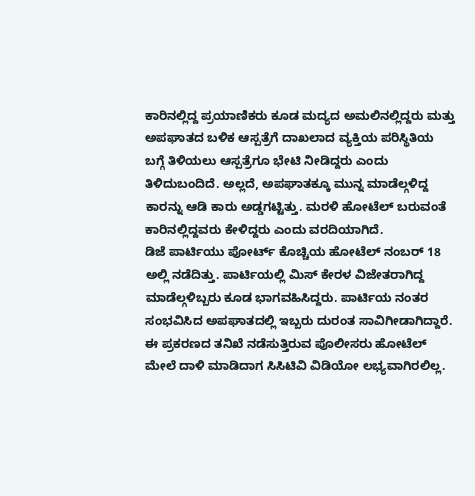ಕಾರಿನಲ್ಲಿದ್ದ ಪ್ರಯಾಣಿಕರು ಕೂಡ ಮದ್ಯದ ಅಮಲಿನಲ್ಲಿದ್ದರು ಮತ್ತು ಅಪಘಾತದ ಬಳಿಕ ಆಸ್ಪತ್ರೆಗೆ ದಾಖಲಾದ ವ್ಯಕ್ತಿಯ ಪರಿಸ್ಥಿತಿಯ ಬಗ್ಗೆ ತಿಳಿಯಲು ಆಸ್ಪತ್ರೆಗೂ ಭೇಟಿ ನೀಡಿದ್ದರು ಎಂದು ತಿಳಿದುಬಂದಿದೆ. ಅಲ್ಲದೆ, ಅಪಘಾತಕ್ಕೂ ಮುನ್ನ ಮಾಡೆಲ್ಗಳಿದ್ದ ಕಾರನ್ನು ಆಡಿ ಕಾರು ಅಡ್ಡಗಟ್ಟಿತ್ತು. ಮರಳಿ ಹೋಟೆಲ್ ಬರುವಂತೆ ಕಾರಿನಲ್ಲಿದ್ದವರು ಕೇಳಿದ್ದರು ಎಂದು ವರದಿಯಾಗಿದೆ.
ಡಿಜೆ ಪಾರ್ಟಿಯು ಪೋರ್ಟ್ ಕೊಚ್ಚಿಯ ಹೋಟೆಲ್ ನಂಬರ್ 18 ಅಲ್ಲಿ ನಡೆದಿತ್ತು. ಪಾರ್ಟಿಯಲ್ಲಿ ಮಿಸ್ ಕೇರಳ ವಿಜೇತರಾಗಿದ್ದ ಮಾಡೆಲ್ಗಳಿಬ್ಬರು ಕೂಡ ಭಾಗವಹಿಸಿದ್ದರು. ಪಾರ್ಟಿಯ ನಂತರ ಸಂಭವಿಸಿದ ಅಪಘಾತದಲ್ಲಿ ಇಬ್ಬರು ದುರಂತ ಸಾವಿಗೀಡಾಗಿದ್ದಾರೆ. ಈ ಪ್ರಕರಣದ ತನಿಖೆ ನಡೆಸುತ್ತಿರುವ ಪೊಲೀಸರು ಹೋಟೆಲ್ ಮೇಲೆ ದಾಳಿ ಮಾಡಿದಾಗ ಸಿಸಿಟಿವಿ ವಿಡಿಯೋ ಲಭ್ಯವಾಗಿರಲಿಲ್ಲ.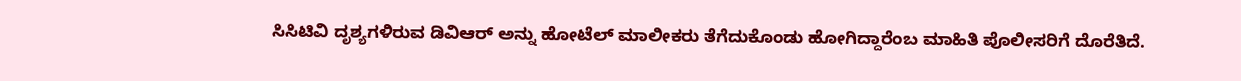ಸಿಸಿಟಿವಿ ದೃಶ್ಯಗಳಿರುವ ಡಿವಿಆರ್ ಅನ್ನು ಹೋಟೆಲ್ ಮಾಲೀಕರು ತೆಗೆದುಕೊಂಡು ಹೋಗಿದ್ದಾರೆಂಬ ಮಾಹಿತಿ ಪೊಲೀಸರಿಗೆ ದೊರೆತಿದೆ.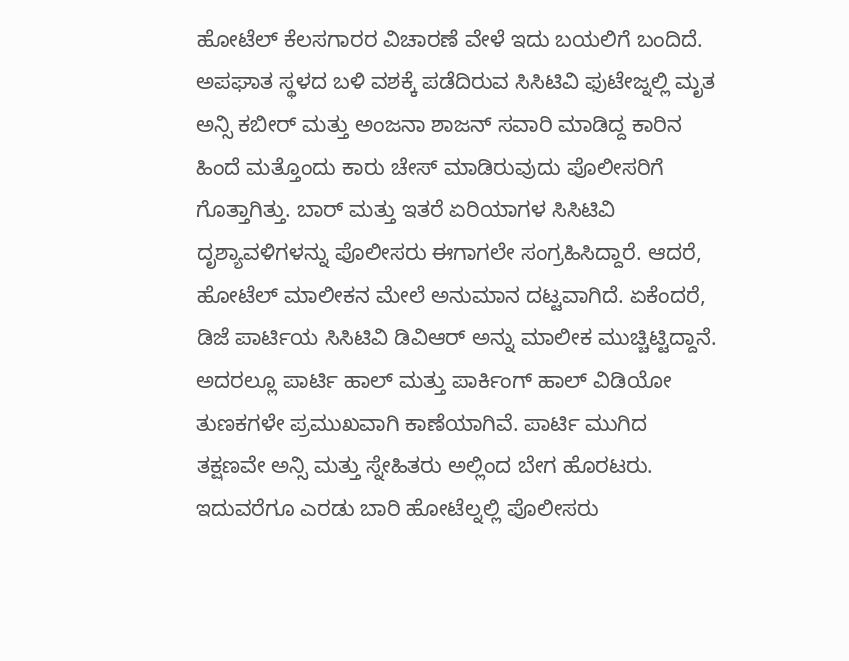ಹೋಟೆಲ್ ಕೆಲಸಗಾರರ ವಿಚಾರಣೆ ವೇಳೆ ಇದು ಬಯಲಿಗೆ ಬಂದಿದೆ.
ಅಪಘಾತ ಸ್ಥಳದ ಬಳಿ ವಶಕ್ಕೆ ಪಡೆದಿರುವ ಸಿಸಿಟಿವಿ ಫುಟೇಜ್ನಲ್ಲಿ ಮೃತ ಅನ್ಸಿ ಕಬೀರ್ ಮತ್ತು ಅಂಜನಾ ಶಾಜನ್ ಸವಾರಿ ಮಾಡಿದ್ದ ಕಾರಿನ ಹಿಂದೆ ಮತ್ತೊಂದು ಕಾರು ಚೇಸ್ ಮಾಡಿರುವುದು ಪೊಲೀಸರಿಗೆ ಗೊತ್ತಾಗಿತ್ತು. ಬಾರ್ ಮತ್ತು ಇತರೆ ಏರಿಯಾಗಳ ಸಿಸಿಟಿವಿ ದೃಶ್ಯಾವಳಿಗಳನ್ನು ಪೊಲೀಸರು ಈಗಾಗಲೇ ಸಂಗ್ರಹಿಸಿದ್ದಾರೆ. ಆದರೆ, ಹೋಟೆಲ್ ಮಾಲೀಕನ ಮೇಲೆ ಅನುಮಾನ ದಟ್ಟವಾಗಿದೆ. ಏಕೆಂದರೆ, ಡಿಜೆ ಪಾರ್ಟಿಯ ಸಿಸಿಟಿವಿ ಡಿವಿಆರ್ ಅನ್ನು ಮಾಲೀಕ ಮುಚ್ಚಿಟ್ಟಿದ್ದಾನೆ. ಅದರಲ್ಲೂ ಪಾರ್ಟಿ ಹಾಲ್ ಮತ್ತು ಪಾರ್ಕಿಂಗ್ ಹಾಲ್ ವಿಡಿಯೋ ತುಣಕಗಳೇ ಪ್ರಮುಖವಾಗಿ ಕಾಣೆಯಾಗಿವೆ. ಪಾರ್ಟಿ ಮುಗಿದ ತಕ್ಷಣವೇ ಅನ್ಸಿ ಮತ್ತು ಸ್ನೇಹಿತರು ಅಲ್ಲಿಂದ ಬೇಗ ಹೊರಟರು. ಇದುವರೆಗೂ ಎರಡು ಬಾರಿ ಹೋಟೆಲ್ನಲ್ಲಿ ಪೊಲೀಸರು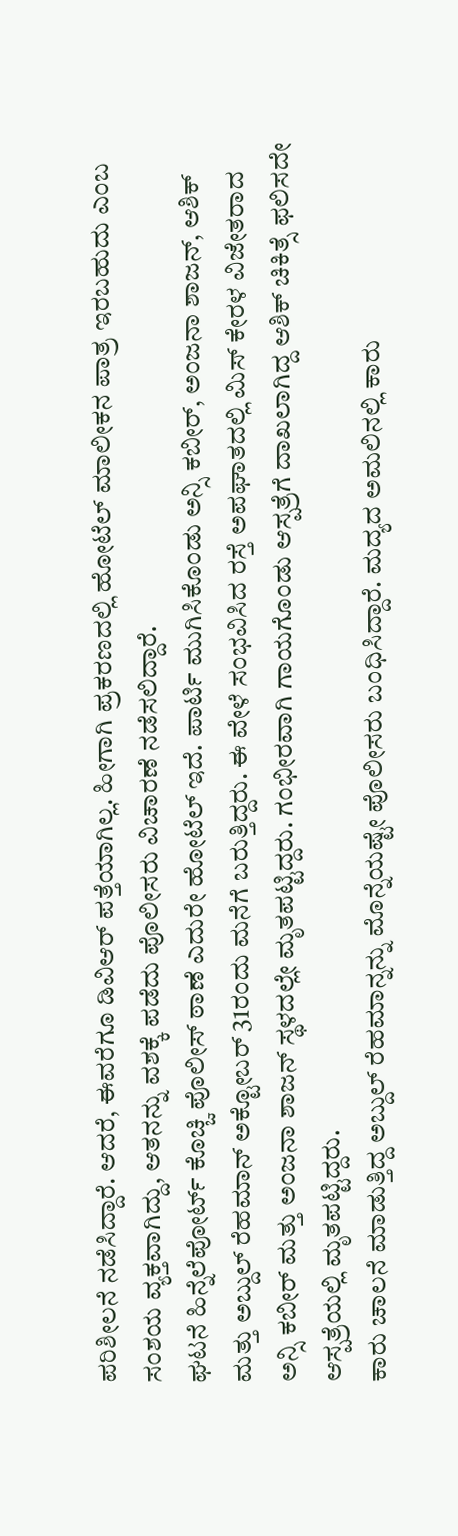ಪರಿಶೀಲನೆ ನಡೆಸಿದ್ದಾರೆ. ಆದರೆ, ಈವರೆಗೂ ಡಿವಿಆರ್ ಪತ್ತೆಯಾಗಿಲ್ಲ. ಹೀಗಾಗಿ ಪ್ರಕರಣದಲ್ಲಿ ಹೋಟೆಲ್ ಮಾಲೀಕನ ಪಾತ್ರ ಇರಬಹುದು ಎಂಬ ಸಂಶಯ ವ್ಯಕ್ತವಾಗಿದ್ದು, ಆತನನ್ನು ವಶಕ್ಕೆ ಪಡೆದು ಪೊಲೀಸರು ವಿಚಾರಣೆ ನಡೆಸಲಿದ್ದಾರೆ.
ಘಟನೆ ಹಿನ್ನೆಲೆಪೋರ್ಟ್ ಕೊಚ್ಚಿ ಪೊಲೀಸ್ ಠಾಣೆ ಎದುರೇ ಹೋಟೆಲ್ ಇದೆ. ಪಾರ್ಟಿ ಮುಗಿಸಿಕೊಂಡು ಅನ್ಸಿ ಕಬೀರ್, ಅಂಜನಾ ಶಾಜನ್, ಆಶಿಕ್ ಮತ್ತು ಅಬ್ದುಲ್ ರೆಹಮಾನ್ ಅಕ್ಟೋಬರ್ 31ರಂದು ಮನೆಗೆ ಬರುತ್ತಿದ್ದರು. ಈ ವೇಳೆ ಸಂಭವಿಸಿದ ರಸ್ತೆ ಅಪಘಾತದಲ್ಲಿ ಮಿಸ್ ಕೇರಳ ವಿಜೇತರಾದ ಅನ್ಸಿ ಕಬೀರ್ ಮತ್ತು ಅಂಜನಾ ಶಾಜನ್ ಸ್ಥಳದಲ್ಲೇ ಮೃತಪಟ್ಟಿದ್ದರು. ಗಂಭೀರವಾಗಿ ಗಾಯಗೊಂಡು ಆಸ್ಪತ್ರೆಗೆ ದಾಖಲಾಗಿದ್ದ ಆಶಿಕ್ ಚಿಕಿತ್ಸೆ ಫಲಿಸದೇ ಆಸ್ಪತ್ರೆಯಲ್ಲಿ ಮೃತಪಟ್ಟಿದ್ದರು.
ಕಾರು ಚಾಲನೆ ಮಾಡುತ್ತಿದ್ದ ಅಬ್ದುಲ್ ರೆಹಮಾನ್ನನ್ನು ಮೊನ್ನೆಯಷ್ಟೇ ಪೊಲೀಸರು ಬಂಧಿಸಿದ್ದಾರೆ. ಮದ್ಯದ ಅಮಲಿನಲ್ಲಿ ಕಾರು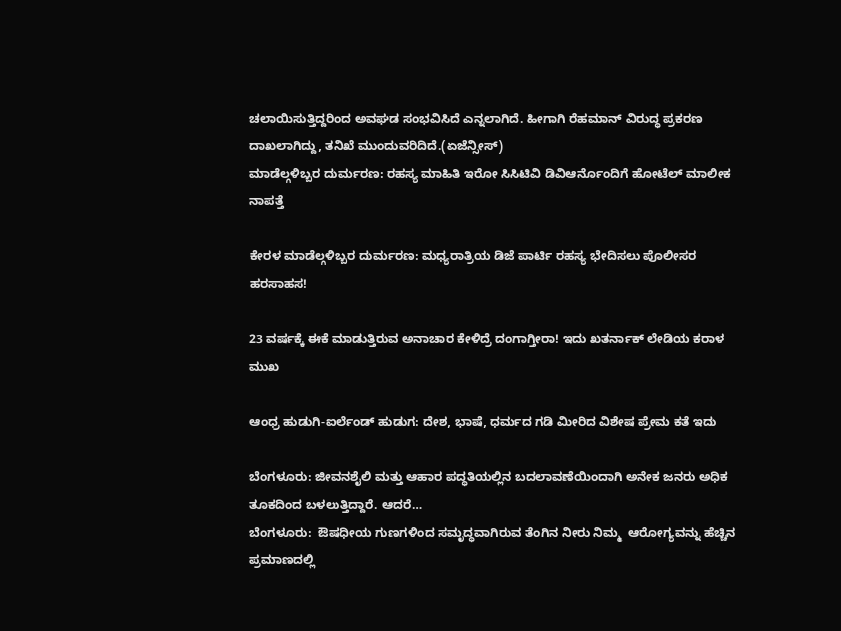ಚಲಾಯಿಸುತ್ತಿದ್ದರಿಂದ ಅವಘಡ ಸಂಭವಿಸಿದೆ ಎನ್ನಲಾಗಿದೆ. ಹೀಗಾಗಿ ರೆಹಮಾನ್ ವಿರುದ್ಧ ಪ್ರಕರಣ ದಾಖಲಾಗಿದ್ದು, ತನಿಖೆ ಮುಂದುವರಿದಿದೆ.(ಏಜೆನ್ಸೀಸ್)
ಮಾಡೆಲ್ಗಳಿಬ್ಬರ ದುರ್ಮರಣ: ರಹಸ್ಯ ಮಾಹಿತಿ ಇರೋ ಸಿಸಿಟಿವಿ ಡಿವಿಆರ್ನೊಂದಿಗೆ ಹೋಟೆಲ್ ಮಾಲೀಕ ನಾಪತ್ತೆ

ಕೇರಳ ಮಾಡೆಲ್ಗಳಿಬ್ಬರ ದುರ್ಮರಣ: ಮಧ್ಯರಾತ್ರಿಯ ಡಿಜೆ ಪಾರ್ಟಿ ರಹಸ್ಯ ಭೇದಿಸಲು ಪೊಲೀಸರ ಹರಸಾಹಸ!

23 ವರ್ಷಕ್ಕೆ ಈಕೆ ಮಾಡುತ್ತಿರುವ ಅನಾಚಾರ ಕೇಳಿದ್ರೆ ದಂಗಾಗ್ತೀರಾ! ಇದು ಖತರ್ನಾಕ್ ಲೇಡಿಯ ಕರಾಳ ಮುಖ

ಆಂಧ್ರ ಹುಡುಗಿ-ಐರ್ಲೆಂಡ್ ಹುಡುಗ: ದೇಶ, ಭಾಷೆ, ಧರ್ಮದ ಗಡಿ ಮೀರಿದ ವಿಶೇಷ ಪ್ರೇಮ ಕತೆ ಇದು

ಬೆಂಗಳೂರು: ಜೀವನಶೈಲಿ ಮತ್ತು ಆಹಾರ ಪದ್ಧತಿಯಲ್ಲಿನ ಬದಲಾವಣೆಯಿಂದಾಗಿ ಅನೇಕ ಜನರು ಅಧಿಕ ತೂಕದಿಂದ ಬಳಲುತ್ತಿದ್ದಾರೆ. ಆದರೆ…
ಬೆಂಗಳೂರು:  ಔಷಧೀಯ ಗುಣಗಳಿಂದ ಸಮೃದ್ಧವಾಗಿರುವ ತೆಂಗಿನ ನೀರು ನಿಮ್ಮ  ಆರೋಗ್ಯವನ್ನು ಹೆಚ್ಚಿನ ಪ್ರಮಾಣದಲ್ಲಿ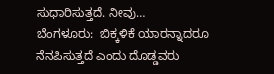ಸುಧಾರಿಸುತ್ತದೆ. ನೀವು…
ಬೆಂಗಳೂರು:  ಬಿಕ್ಕಳಿಕೆ ಯಾರನ್ನಾದರೂ ನೆನಪಿಸುತ್ತದೆ ಎಂದು ದೊಡ್ಡವರು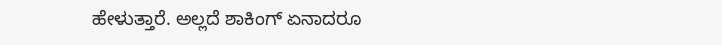ಹೇಳುತ್ತಾರೆ. ಅಲ್ಲದೆ ಶಾಕಿಂಗ್ ಏನಾದರೂ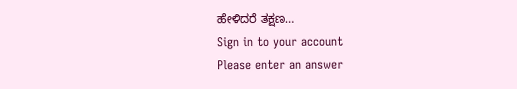ಹೇಳಿದರೆ ತಕ್ಷಣ…
Sign in to your account
Please enter an answer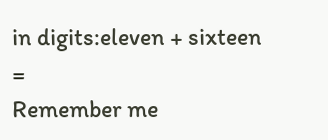in digits:eleven + sixteen =
Remember me